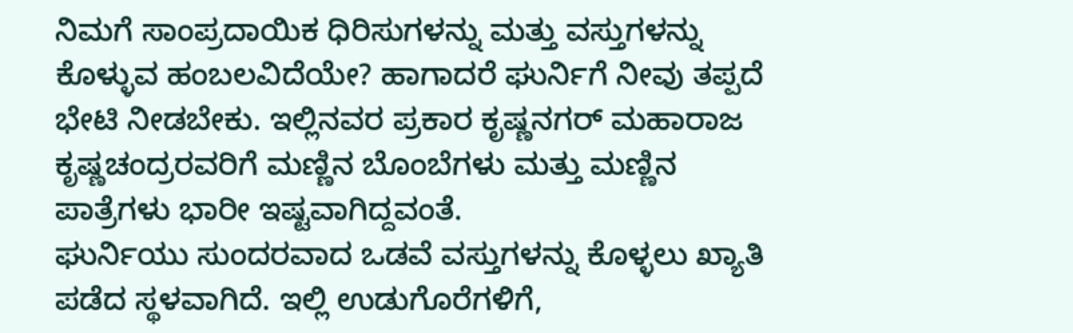ನಿಮಗೆ ಸಾಂಪ್ರದಾಯಿಕ ಧಿರಿಸುಗಳನ್ನು ಮತ್ತು ವಸ್ತುಗಳನ್ನು ಕೊಳ್ಳುವ ಹಂಬಲವಿದೆಯೇ? ಹಾಗಾದರೆ ಘುರ್ನಿಗೆ ನೀವು ತಪ್ಪದೆ ಭೇಟಿ ನೀಡಬೇಕು. ಇಲ್ಲಿನವರ ಪ್ರಕಾರ ಕೃಷ್ಣನಗರ್ ಮಹಾರಾಜ ಕೃಷ್ಣಚಂದ್ರರವರಿಗೆ ಮಣ್ಣಿನ ಬೊಂಬೆಗಳು ಮತ್ತು ಮಣ್ಣಿನ ಪಾತ್ರೆಗಳು ಭಾರೀ ಇಷ್ಟವಾಗಿದ್ದವಂತೆ.
ಘುರ್ನಿಯು ಸುಂದರವಾದ ಒಡವೆ ವಸ್ತುಗಳನ್ನು ಕೊಳ್ಳಲು ಖ್ಯಾತಿ ಪಡೆದ ಸ್ಥಳವಾಗಿದೆ. ಇಲ್ಲಿ ಉಡುಗೊರೆಗಳಿಗೆ,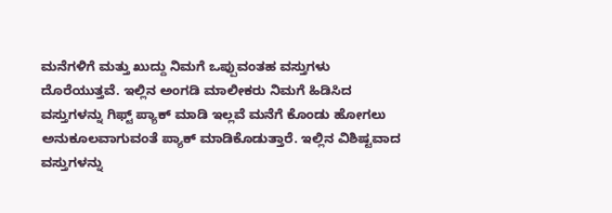ಮನೆಗಳಿಗೆ ಮತ್ತು ಖುದ್ದು ನಿಮಗೆ ಒಪ್ಪುವಂತಹ ವಸ್ತುಗಳು ದೊರೆಯುತ್ತವೆ. ಇಲ್ಲಿನ ಅಂಗಡಿ ಮಾಲೀಕರು ನಿಮಗೆ ಹಿಡಿಸಿದ ವಸ್ತುಗಳನ್ನು ಗಿಫ್ಟ್ ಪ್ಯಾಕ್ ಮಾಡಿ ಇಲ್ಲವೆ ಮನೆಗೆ ಕೊಂಡು ಹೋಗಲು ಅನುಕೂಲವಾಗುವಂತೆ ಪ್ಯಾಕ್ ಮಾಡಿಕೊಡುತ್ತಾರೆ. ಇಲ್ಲಿನ ವಿಶಿಷ್ಟವಾದ ವಸ್ತುಗಳನ್ನು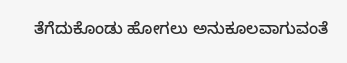ತೆಗೆದುಕೊಂಡು ಹೋಗಲು ಅನುಕೂಲವಾಗುವಂತೆ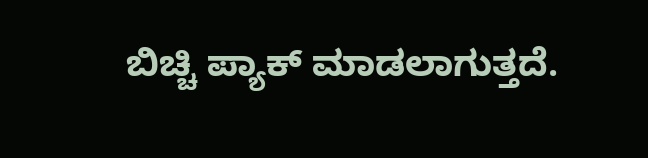ಬಿಚ್ಚಿ ಪ್ಯಾಕ್ ಮಾಡಲಾಗುತ್ತದೆ.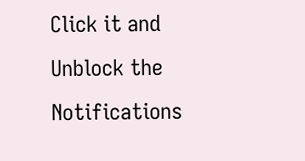Click it and Unblock the Notifications